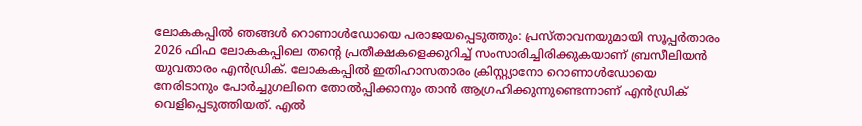ലോകകപ്പിൽ ഞങ്ങൾ റൊണാൾഡോയെ പരാജയപ്പെടുത്തും: പ്രസ്താവനയുമായി സൂപ്പർതാരം
2026 ഫിഫ ലോകകപ്പിലെ തന്റെ പ്രതീക്ഷകളെക്കുറിച്ച് സംസാരിച്ചിരിക്കുകയാണ് ബ്രസീലിയൻ യുവതാരം എൻഡ്രിക്. ലോകകപ്പിൽ ഇതിഹാസതാരം ക്രിസ്റ്റ്യാനോ റൊണാൾഡോയെ നേരിടാനും പോർച്ചുഗലിനെ തോൽപ്പിക്കാനും താൻ ആഗ്രഹിക്കുന്നുണ്ടെന്നാണ് എൻഡ്രിക് വെളിപ്പെടുത്തിയത്. എൽ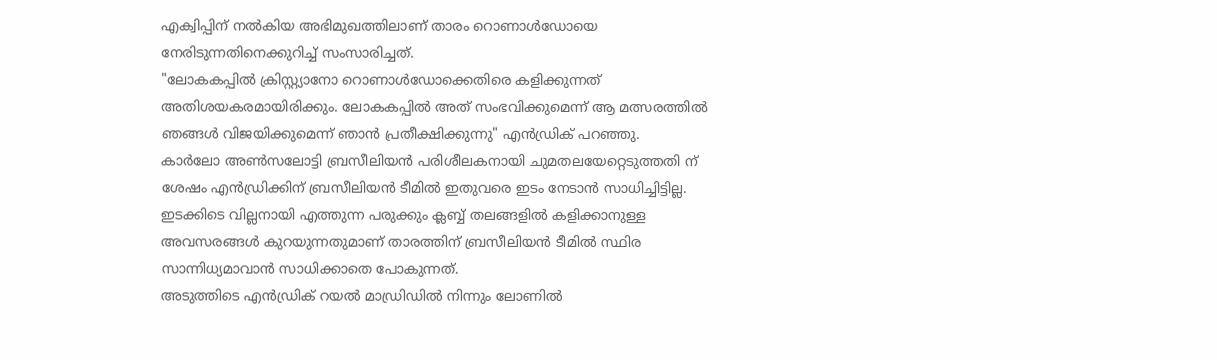എക്വിപ്പിന് നൽകിയ അഭിമുഖത്തിലാണ് താരം റൊണാൾഡോയെ നേരിടുന്നതിനെക്കുറിച്ച് സംസാരിച്ചത്.
"ലോകകപ്പിൽ ക്രിസ്റ്റ്യാനോ റൊണാൾഡോക്കെതിരെ കളിക്കുന്നത് അതിശയകരമായിരിക്കും. ലോകകപ്പിൽ അത് സംഭവിക്കുമെന്ന് ആ മത്സരത്തിൽ ഞങ്ങൾ വിജയിക്കുമെന്ന് ഞാൻ പ്രതീക്ഷിക്കുന്നു" എൻഡ്രിക് പറഞ്ഞു.
കാർലോ അൺസലോട്ടി ബ്രസീലിയൻ പരിശീലകനായി ചുമതലയേറ്റെടുത്തതി ന് ശേഷം എൻഡ്രിക്കിന് ബ്രസീലിയൻ ടീമിൽ ഇതുവരെ ഇടം നേടാൻ സാധിച്ചിട്ടില്ല. ഇടക്കിടെ വില്ലനായി എത്തുന്ന പരുക്കും ക്ലബ്ബ് തലങ്ങളിൽ കളിക്കാനുള്ള അവസരങ്ങൾ കുറയുന്നതുമാണ് താരത്തിന് ബ്രസീലിയൻ ടീമിൽ സ്ഥിര സാന്നിധ്യമാവാൻ സാധിക്കാതെ പോകുന്നത്.
അടുത്തിടെ എൻഡ്രിക് റയൽ മാഡ്രിഡിൽ നിന്നും ലോണിൽ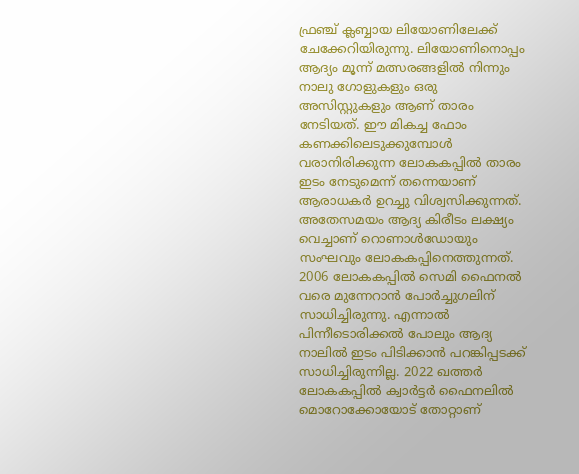ഫ്രഞ്ച് ക്ലബ്ബായ ലിയോണിലേക്ക് ചേക്കേറിയിരുന്നു. ലിയോണിനൊപ്പം ആദ്യം മൂന്ന് മത്സരങ്ങളിൽ നിന്നും നാലു ഗോളുകളും ഒരു അസിസ്റ്റുകളും ആണ് താരം നേടിയത്. ഈ മികച്ച ഫോം കണക്കിലെടുക്കുമ്പോൾ വരാനിരിക്കുന്ന ലോകകപ്പിൽ താരം ഇടം നേടുമെന്ന് തന്നെയാണ് ആരാധകർ ഉറച്ചു വിശ്വസിക്കുന്നത്.
അതേസമയം ആദ്യ കിരീടം ലക്ഷ്യം വെച്ചാണ് റൊണാൾഡോയും സംഘവും ലോകകപ്പിനെത്തുന്നത്. 2006 ലോകകപ്പിൽ സെമി ഫൈനൽ വരെ മുന്നേറാൻ പോർച്ചുഗലിന് സാധിച്ചിരുന്നു. എന്നാൽ പിന്നീടൊരിക്കൽ പോലും ആദ്യ നാലിൽ ഇടം പിടിക്കാൻ പറങ്കിപ്പടക്ക് സാധിച്ചിരുന്നില്ല. 2022 ഖത്തർ ലോകകപ്പിൽ ക്വാർട്ടർ ഫൈനലിൽ മൊറോക്കോയോട് തോറ്റാണ്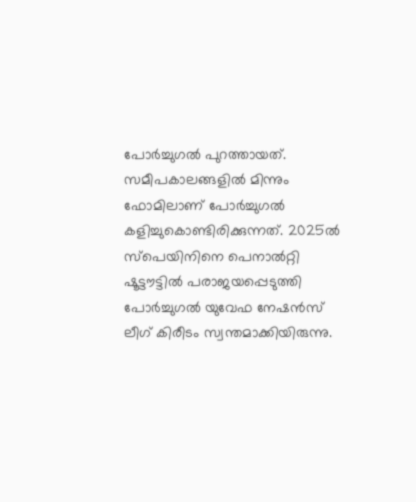പോർച്ചുഗൽ പുറത്തായത്.
സമീപകാലങ്ങളിൽ മിന്നും ഫോമിലാണ് പോർച്ചുഗൽ കളിച്ചുകൊണ്ടിരിക്കുന്നത്. 2025ൽ സ്പെയിനിനെ പെനാൽറ്റി ഷൂട്ടൗട്ടിൽ പരാജയപ്പെടുത്തി പോർച്ചുഗൽ യുവേഫ നേഷൻസ് ലീഗ് കിരീടം സ്വന്തമാക്കിയിരുന്നു.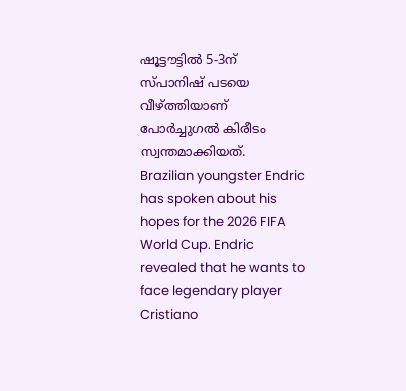ഷൂട്ടൗട്ടിൽ 5-3ന് സ്പാനിഷ് പടയെ വീഴ്ത്തിയാണ് പോർച്ചുഗൽ കിരീടം സ്വന്തമാക്കിയത്.
Brazilian youngster Endric has spoken about his hopes for the 2026 FIFA World Cup. Endric revealed that he wants to face legendary player Cristiano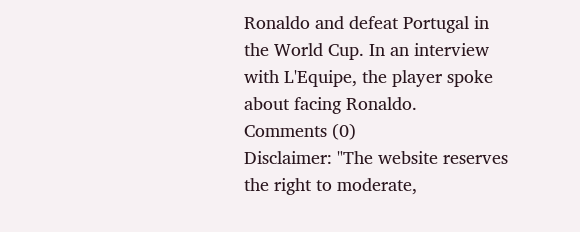Ronaldo and defeat Portugal in the World Cup. In an interview with L'Equipe, the player spoke about facing Ronaldo.
Comments (0)
Disclaimer: "The website reserves the right to moderate,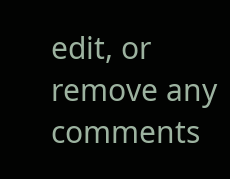edit, or remove any comments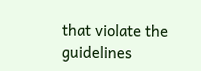that violate the guidelines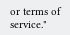or terms of service."